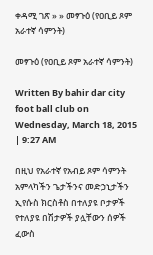ቀዳሚ ገጽ » » መፃጉዕ (የዐቢይ ጾም አራተኛ ሳምንት)

መፃጉዕ (የዐቢይ ጾም አራተኛ ሳምንት)

Written By bahir dar city foot ball club on Wednesday, March 18, 2015 | 9:27 AM

በዚህ የአራተኛ የአብይ ጾም ሳምንት አምላካችን ጌታችንና መድኃኒታችን ኢየሱስ ክርስቶስ በተለያዩ ቦታዎች የተለያዩ በሽታዎች ያሏቸውን ሰዎች ፈውስ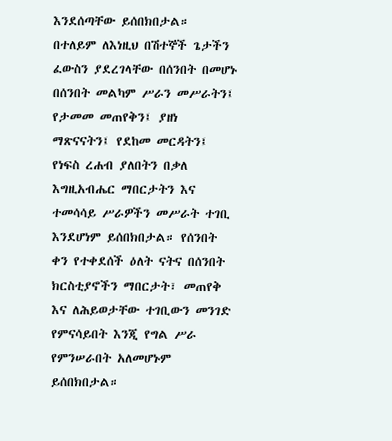እንደሰጣቸው ይሰበክበታል።
በተለይም ለእነዚህ በሽተኞች ጌታችን ፈውስን ያደረገላቸው በሰንበት በመሆኑ በሰንበት መልካም ሥራን መሥራትን፤ የታመመ መጠየቅን፤ ያዘነ ማጽናናትን፤ የደከመ መርዳትን፤ የነፍስ ረሐብ ያለበትን በቃለ እግዚአብሔር ማበርታትን እና ተመሳሳይ ሥራዎችን መሥራት ተገቢ እንደሆነም ይሰበክበታል። የሰንበት ቀን የተቀደሰች ዕለት ናትና በሰንበት ክርስቲያኖችን ማበርታት፣ መጠየቅ እና ለሕይወታቸው ተገቢውን መንገድ የምናሳይበት እንጂ የግል ሥራ የምንሠራበት አለመሆኑም ይሰበክበታል።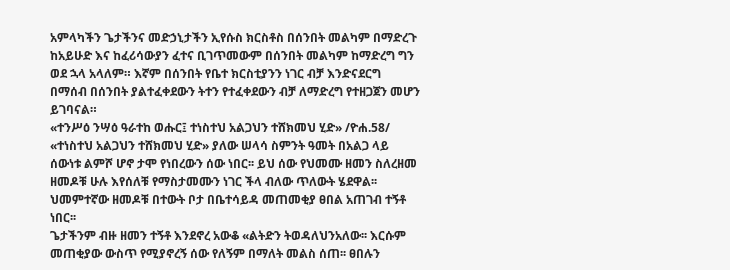አምላካችን ጌታችንና መድኃኒታችን ኢየሱስ ክርስቶስ በሰንበት መልካም በማድረጉ ከአይሁድ እና ከፈሪሳውያን ፈተና ቢገጥመውም በሰንበት መልካም ከማድረግ ግን ወደ ኋላ አላለም። እኛም በሰንበት የቤተ ክርስቲያንን ነገር ብቻ እንድናደርግ በማሰብ በሰንበት ያልተፈቀደውን ትተን የተፈቀደውን ብቻ ለማድረግ የተዘጋጀን መሆን ይገባናል።
«ተንሥዕ ንሣዕ ዓራተከ ወሑር፤ ተነስተህ አልጋህን ተሸክመህ ሂድ» /ዮሐ.58/  «ተነስተህ አልጋህን ተሸክመህ ሂድ» ያለው ሠላሳ ስምንት ዓመት በአልጋ ላይ ሰውነቱ ልምሾ ሆኖ ታሞ የነበረውን ሰው ነበር፡፡ ይህ ሰው የህመሙ ዘመን ስለረዘመ ዘመዶቹ ሁሉ እየሰለቹ የማስታመሙን ነገር ችላ ብለው ጥለውት ሄደዋል፡፡ ህመምተኛው ዘመዶቹ በተውት ቦታ በቤተሳይዳ መጠመቂያ ፀበል አጠገብ ተኝቶ ነበር፡፡
ጌታችንም ብዙ ዘመን ተኝቶ እንደኖረ አውቆ «ልትድን ትወዳለህንአለው፡፡ እርሱም መጠቂያው ውስጥ የሚያኖረኝ ሰው የለኝም በማለት መልስ ሰጠ፡፡ ፀበሉን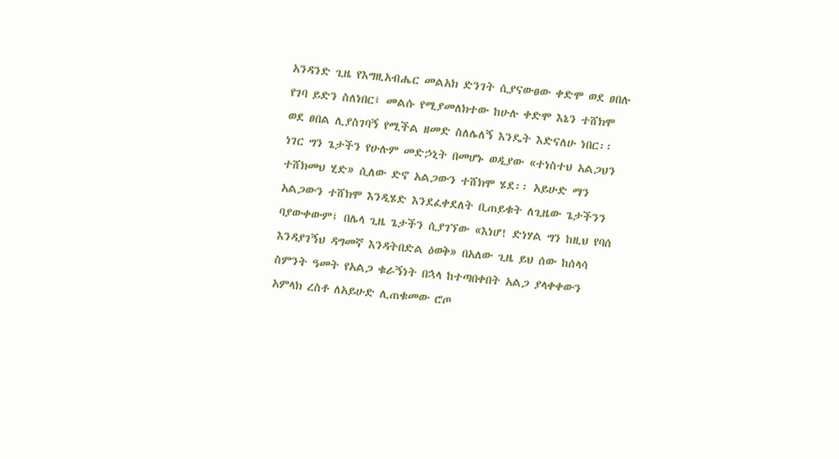አንዳንድ ጊዜ የእግዚአብሔር መልአክ ድንገት ሲያናውፀው ቀድሞ ወደ ፀበሉ የገባ ይድን ስለነበር፤ መልሱ የሚያመለክተው ከሁሉ ቀድሞ እኔን ተሸክሞ ወደ ፀበል ሊያስገባኝ የሚችል ዘመድ ስለሌለኝ እንዴት እድናለሁ ነበር፡፡
ነገር ግን ጌታችን የሁሉም መድኃኒት በመሆኑ ወዲያው «ተነስተህ አልጋህን ተሸክመህ ሂድ» ሲለው ድኖ አልጋውን ተሸክሞ ሄደ፡፡ አይሁድ ማን አልጋውን ተሸክሞ እንዲሄድ እንደፈቀደለት ቢጠይቁት ለጊዜው ጌታችንን ባያውቀውም፤ በሌላ ጊዜ ጌታችን ሲያገኘው «እነሆ! ድነሃል ግን ከዚህ የባሰ እንዳያገኝህ ዳግመኛ እንዳትበድል ዕወቅ» በአለው ጊዜ ይህ ሰው ከሰላሳ ስምንት ዓመት የአልጋ ቁራኝነት በኋላ ከተጣበቀበት አልጋ ያላቀቀውን አምላክ ረስቶ ለአይሁድ ሊጠቁመው ሮጦ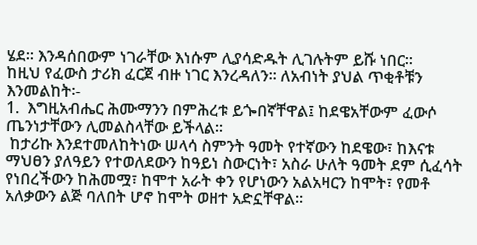ሄደ፡፡ እንዳሰበውም ነገራቸው እነሱም ሊያሳድዱት ሊገሉትም ይሹ ነበር፡፡
ከዚህ የፈውስ ታሪክ ፈርጀ ብዙ ነገር እንረዳለን፡፡ ለአብነት ያህል ጥቂቶቹን እንመልከት፡-
1.  እግዚአብሔር ሕሙማንን በምሕረቱ ይጐበኛቸዋል፤ ከደዌአቸውም ፈውሶ ጤንነታቸውን ሊመልስላቸው ይችላል፡፡
 ከታሪኩ እንደተመለከትነው ሠላሳ ስምንት ዓመት የተኛውን ከደዌው፣ ከእናቱ ማህፀን ያለዓይን የተወለደውን ከዓይነ ስውርነት፣ አስራ ሁለት ዓመት ደም ሲፈሳት የነበረችውን ከሕመሟ፣ ከሞተ አራት ቀን የሆነውን አልአዛርን ከሞት፣ የመቶ አለቃውን ልጅ ባለበት ሆኖ ከሞት ወዘተ አድኗቸዋል፡፡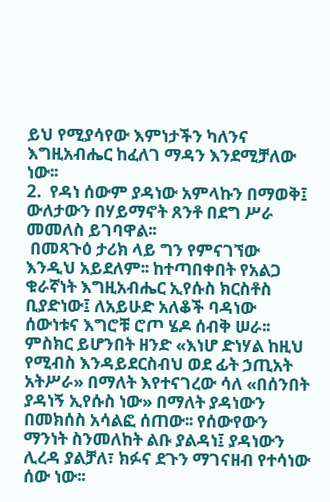ይህ የሚያሳየው እምነታችን ካለንና እግዚአብሔር ከፈለገ ማዳን እንደሚቻለው ነው፡፡
2.  የዳነ ሰውም ያዳነው አምላኩን በማወቅ፤ ውለታውን በሃይማኖት ጸንቶ በደግ ሥራ መመለስ ይገባዋል፡፡
 በመጻጉዕ ታሪክ ላይ ግን የምናገኘው እንዲህ አይደለም፡፡ ከተጣበቀበት የአልጋ ቁራኛነት እግዚአብሔር ኢየሱስ ክርስቶስ ቢያድነው፤ ለአይሁድ አለቆች ባዳነው ሰውነቱና እግሮቹ ሮጦ ሄዶ ሰብቅ ሠራ፡፡ ምስክር ይሆንበት ዘንድ «እነሆ ድነሃል ከዚህ የሚብስ እንዳይደርስብህ ወደ ፊት ኃጢአት አትሥራ» በማለት እየተናገረው ሳለ «በሰንበት ያዳነኝ ኢየሱስ ነው» በማለት ያዳነውን በመክሰስ አሳልፎ ሰጠው፡፡ የሰውየውን ማንነት ስንመለከት ልቡ ያልዳነ፤ ያዳነውን ሊረዳ ያልቻለ፣ ክፉና ደጉን ማገናዘብ የተሳነው ሰው ነው፡፡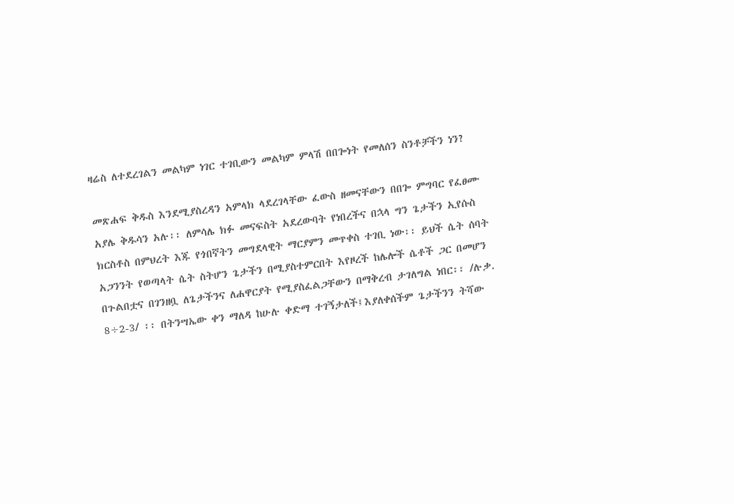ዛሬስ ለተደረገልን መልካም ነገር ተገቢውን መልካም ምላሽ በበጐነት የመለሰን ስንቶቻችን ነን?

መጽሐፍ ቅዱስ እንደሚያስረዳን አምላክ ላደረገላቸው ፈውስ ዘመናቸውን በበጐ ምግባር የፈፀሙ አያሌ ቅዱሳን አሉ፡፡ ለምሳሌ ክፉ መናፍስት አደረውባት የነበረችና በኋላ ግን ጌታችን ኢየሱስ ክርስቶስ በምህረት እጁ የጎበኛትን መግደላዊት ማርያምን መጥቀስ ተገቢ ነው፡፡ ይህች ሴት ሰባት አጋንንት የወጣላት ሴት ስትሆን ጌታችን በሚያስተምርበት እየዞረች ከሌሎች ሴቶች ጋር በመሆን በጉልበቷና በገንዘቧ ለጌታችንና ለሐዋርያት የሚያስፈልጋቸውን በማቅረብ ታገለግል ነበር፡፡ /ሉቃ. 8÷2-3/ ፡፡ በትንሣኤው ቀን ማለዳ ከሁሉ ቀድማ ተገኝታለች፤እያለቀሰችም ጌታችንን ትሻው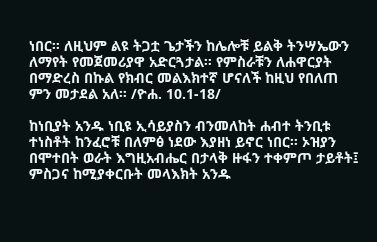ነበር፡፡ ለዚህም ልዩ ትጋቷ ጌታችን ከሌሎቹ ይልቅ ትንሣኤውን ለማየት የመጀመሪያዋ አድርጓታል፡፡ የምስራቹን ለሐዋርያት በማድረስ በኩል የክብር መልእክተኛ ሆናለች ከዚህ የበለጠ ምን መታደል አለ፡፡ /ዮሐ. 10.1-18/

ከነቢያት አንዱ ነቢዩ ኢሳይያስን ብንመለከት ሐብተ ትንቢቱ ተነስቶት ከንፈሮቹ በለምፅ ነደው እያዘነ ይኖር ነበር፡፡ ኦዝያን በሞተበት ወራት እግዚአብሔር በታላቅ ዙፋን ተቀምጦ ታይቶት፤ ምስጋና ከሚያቀርቡት መላእክት አንዱ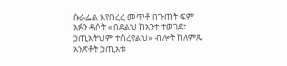ሱራፌል እየበረረ መጥቶ በጉጠት ፍም አፉን ዳሶት «በደልህ ከአንተ ተወገደ፣ ኃጢአትህም ተሰረየልህ» ብሎት ከለምጹ አንጽቶት ኃጢአቱ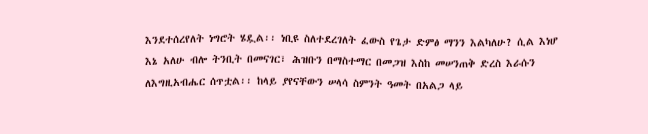እንደተሰረየለት ነግሮት ሄዷል፡፡ ነቢዩ ስለተደረገለት ፈውስ የጌታ ድምፅ ማንን እልካለሁ? ሲል እነሆ እኔ አለሁ ብሎ ትንቢት በመናገር፣ ሕዝቡን በማስተማር በመጋዝ እስከ መሠንጠቅ ድረስ እራሱን ለእግዚአብሔር ሰጥቷል፡፡ ከላይ ያየናቸውን ሠላሳ ስምንት ዓመት በአልጋ ላይ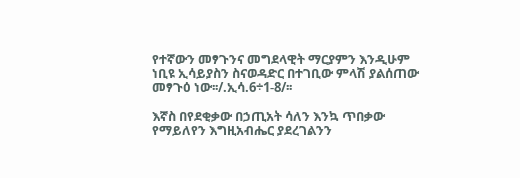የተኛውን መፃጉንና መግደላዊት ማርያምን እንዲሁም ነቢዩ ኢሳይያስን ስናወዳድር በተገቢው ምላሽ ያልሰጠው መፃጉዕ ነው፡፡/.ኢሳ.6÷1-8/፡፡

እኛስ በየደቂቃው በኃጢአት ሳለን እንኳ ጥበቃው የማይለየን እግዚአብሔር ያደረገልንን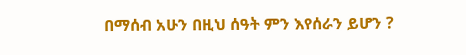በማሰብ አሁን በዚህ ሰዓት ምን እየሰራን ይሆን ?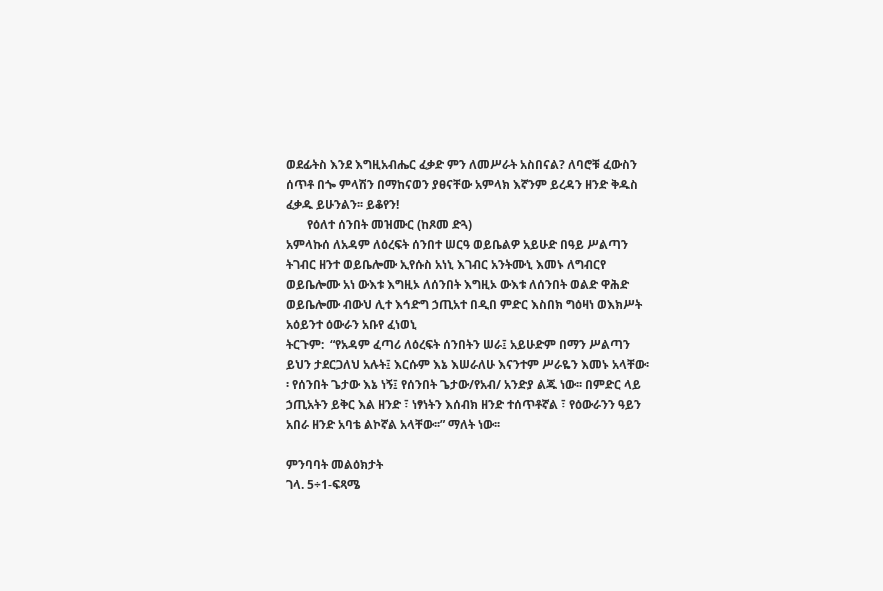ወደፊትስ እንደ እግዚአብሔር ፈቃድ ምን ለመሥራት አስበናል? ለባሮቹ ፈውስን ሰጥቶ በጐ ምላሽን በማከናወን ያፀናቸው አምላክ እኛንም ይረዳን ዘንድ ቅዱስ ፈቃዱ ይሁንልን፡፡ ይቆየን!
       የዕለተ ሰንበት መዝሙር (ከጾመ ድጓ)
አምላኩሰ ለአዳም ለዕረፍት ሰንበተ ሠርዓ ወይቤልዎ አይሁድ በዓይ ሥልጣን ትገብር ዘንተ ወይቤሎሙ ኢየሱስ አነኒ እገብር አንትሙኒ እመኑ ለግብርየ ወይቤሎሙ አነ ውእቱ እግዚኦ ለሰንበት እግዚኦ ውእቱ ለሰንበት ወልድ ዋሕድ ወይቤሎሙ ብውህ ሊተ እኅድግ ኃጢአተ በዲበ ምድር እስበክ ግዕዛነ ወእክሥት አዕይንተ ዕውራን አቡየ ፈነወኒ
ትርጉም:  “የአዳም ፈጣሪ ለዕረፍት ሰንበትን ሠራ፤ አይሁድም በማን ሥልጣን ይህን ታደርጋለህ አሉት፤ እርሱም እኔ እሠራለሁ እናንተም ሥራዬን እመኑ አላቸው፡፡ የሰንበት ጌታው እኔ ነኝ፤ የሰንበት ጌታው/የአብ/ አንድያ ልጁ ነው፡፡ በምድር ላይ ኃጢአትን ይቅር እል ዘንድ ፣ ነፃነትን እሰብክ ዘንድ ተሰጥቶኛል ፣ የዕውራንን ዓይን አበራ ዘንድ አባቴ ልኮኛል አላቸው፡፡” ማለት ነው፡፡

ምንባባት መልዕክታት
ገላ. 5÷1-ፍጻሜ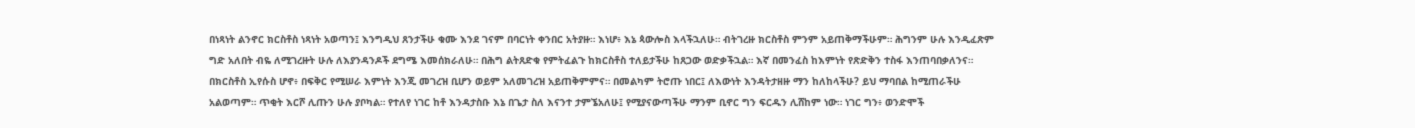በነጻነት ልንኖር ክርስቶስ ነጻነት አወጣን፤ እንግዲህ ጸንታችሁ ቁሙ እንደ ገናም በባርነት ቀንበር አትያዙ። እነሆ፥ እኔ ጳውሎስ እላችኋለሁ። ብትገረዙ ክርስቶስ ምንም አይጠቅማችሁም። ሕግንም ሁሉ እንዲፈጽም ግድ አለበት ብዬ ለሚገረዙት ሁሉ ለእያንዳንዶች ደግሜ እመሰክራለሁ። በሕግ ልትጸድቁ የምትፈልጉ ከክርስቶስ ተለይታችሁ ከጸጋው ወድቃችኋል። እኛ በመንፈስ ከእምነት የጽድቅን ተስፋ እንጠባበቃለንና። በክርስቶስ ኢየሱስ ሆኖ፥ በፍቅር የሚሠራ እምነት እንጂ መገረዝ ቢሆን ወይም አለመገረዝ አይጠቅምምና። በመልካም ትሮጡ ነበር፤ ለእውነት እንዳትታዘዙ ማን ከለከላችሁ? ይህ ማባበል ከሚጠራችሁ አልወጣም። ጥቂት እርሾ ሊጡን ሁሉ ያቦካል። የተለየ ነገር ከቶ እንዳታስቡ እኔ በጌታ ስለ እናንተ ታምኜአለሁ፤ የሚያናውጣችሁ ማንም ቢኖር ግን ፍርዱን ሊሸከም ነው። ነገር ግን፥ ወንድሞች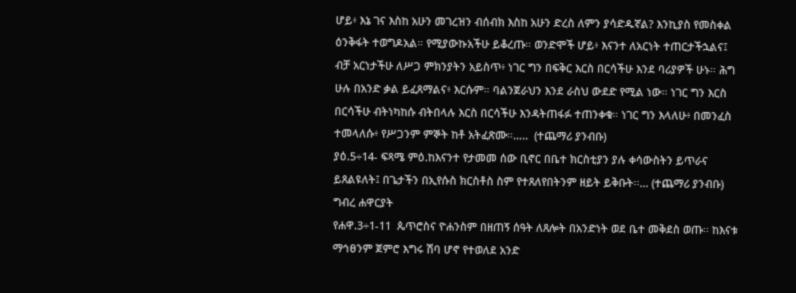ሆይ፥ እኔ ገና እስከ አሁን መገረዝን ብሰብክ እስከ አሁን ድረስ ለምን ያሳድዱኛል? እንኪያስ የመስቀል ዕንቅፋት ተወግዶአል። የሚያውኩአችሁ ይቆረጡ። ወንድሞች ሆይ፥ እናንተ ለአርነት ተጠርታችኋልና፤ ብቻ አርነታችሁ ለሥጋ ምክንያትን አይስጥ፥ ነገር ግን በፍቅር እርስ በርሳችሁ እንደ ባሪያዎች ሁኑ። ሕግ ሁሉ በአንድ ቃል ይፈጸማልና፥ እርሱም። ባልንጀራህን እንደ ራስህ ውደድ የሚል ነው። ነገር ግን እርስ በርሳችሁ ብትነካከሱ ብትበላሉ እርስ በርሳችሁ እንዳትጠፋፉ ተጠንቀቁ። ነገር ግን እላለሁ፥ በመንፈስ ተመላለሱ፥ የሥጋንም ምኞት ከቶ አትፈጽሙ።…..  (ተጨማሪ ያንብቡ)
ያዕ.5÷14- ፍጻሜ ምዕ.ከእናንተ የታመመ ሰው ቢኖር በቤተ ክርስቲያን ያሉ ቀሳውስትን ይጥራና ይጸልዩለት፤ በጌታችን በኢየሱስ ክርስቶስ ስም የተጸለየበትንም ዘይት ይቅቡት፡፡… (ተጨማሪ ያንብቡ)
ግብረ ሐዋርያት
የሐዋ.3÷1-11  ጴጥሮስና ዮሐንስም በዘጠኝ ሰዓት ለጸሎት በአንድነት ወደ ቤተ መቅደስ ወጡ፡፡ ከእናቱ ማኅፀንም ጀምሮ እግሩ ሽባ ሆኖ የተወለደ አንድ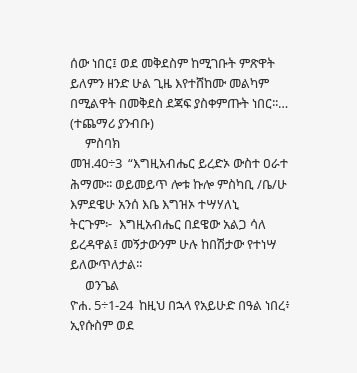ሰው ነበር፤ ወደ መቅደስም ከሚገቡት ምጽዋት ይለምን ዘንድ ሁል ጊዜ እየተሸከሙ መልካም በሚልዋት በመቅደስ ደጃፍ ያስቀምጡት ነበር፡፡… (ተጨማሪ ያንብቡ)
     ምስባክ
መዝ.40÷3  “እግዚአብሔር ይረድኦ ውስተ ዐራተ ሕማሙ፡፡ ወይመይጥ ሎቱ ኩሎ ምስካቢ /ቤ/ሁ እምደዌሁ አንሰ እቤ እግዝኦ ተሣሃለኒ
ትርጉም፦  እግዚአብሔር በደዌው አልጋ ሳለ ይረዳዋል፤ መኝታውንም ሁሉ ከበሽታው የተነሣ ይለውጥለታል፡፡
     ወንጌል
ዮሐ. 5÷1-24  ከዚህ በኋላ የአይሁድ በዓል ነበረ፥ ኢየሱስም ወደ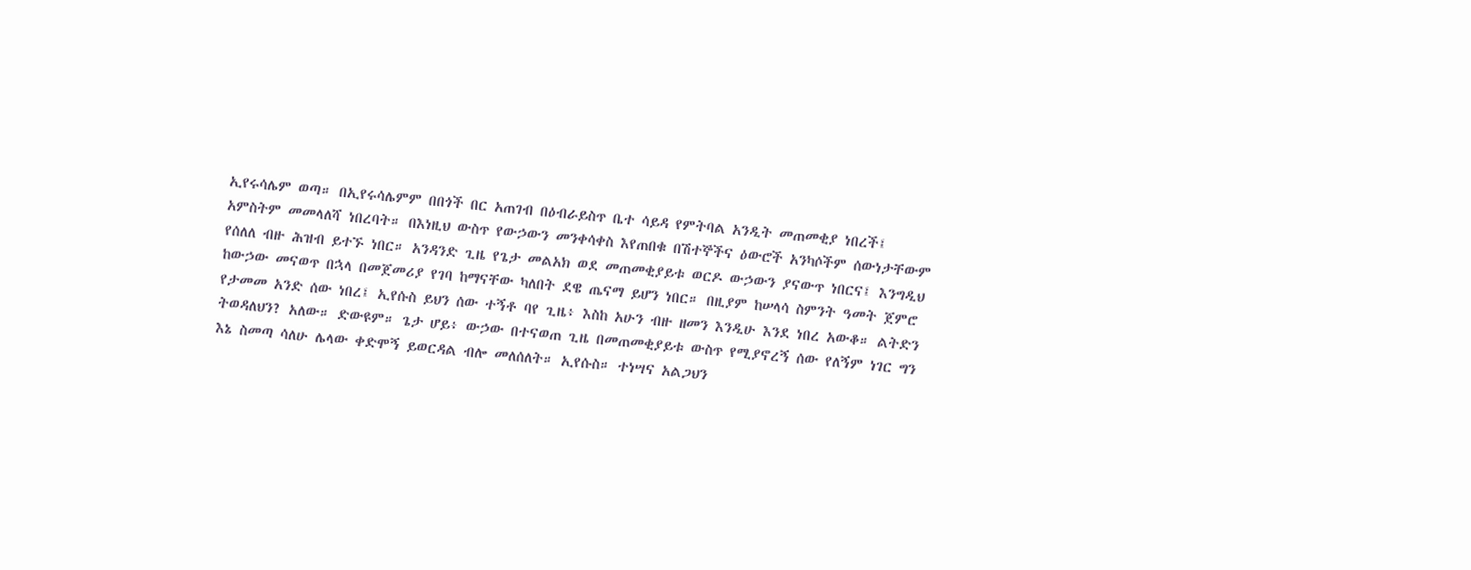ኢየሩሳሌም ወጣ። በኢየሩሳሌምም በበጎች በር አጠገብ በዕብራይስጥ ቤተ ሳይዳ የምትባል አንዲት መጠመቂያ ነበረች፤ አምስትም መመላለሻ ነበረባት። በእነዚህ ውስጥ የውኃውን መንቀሳቀስ እየጠበቁ በሽተኞችና ዕውሮች አንካሶችም ሰውነታቸውም የሰለለ ብዙ ሕዝብ ይተኙ ነበር። አንዳንድ ጊዜ የጌታ መልአክ ወደ መጠመቂያይቱ ወርዶ ውኃውን ያናውጥ ነበርና፤ እንግዲህ ከውኃው መናወጥ በኋላ በመጀመሪያ የገባ ከማናቸው ካለበት ደዌ ጤናማ ይሆን ነበር። በዚያም ከሠላሳ ስምንት ዓመት ጀምሮ የታመመ አንድ ሰው ነበረ፤ ኢየሱስ ይህን ሰው ተኝቶ ባየ ጊዜ፥ እስከ አሁን ብዙ ዘመን እንዲሁ እንደ ነበረ አውቆ። ልትድን ትወዳለህን? አለው። ድውዩም። ጌታ ሆይ፥ ውኃው በተናወጠ ጊዜ በመጠመቂያይቱ ውስጥ የሚያኖረኝ ሰው የለኝም ነገር ግን እኔ ስመጣ ሳለሁ ሌላው ቀድሞኝ ይወርዳል ብሎ መለሰለት። ኢየሱስ። ተነሣና አልጋህን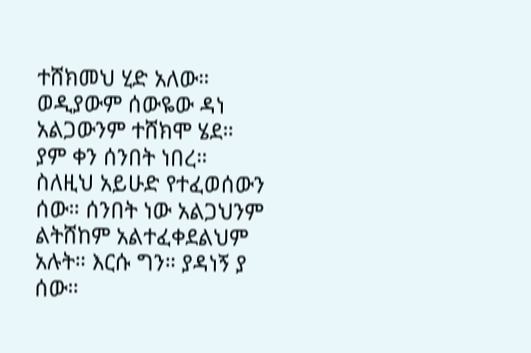ተሸክመህ ሂድ አለው። ወዲያውም ሰውዬው ዳነ አልጋውንም ተሸክሞ ሄደ። ያም ቀን ሰንበት ነበረ። ስለዚህ አይሁድ የተፈወሰውን ሰው። ሰንበት ነው አልጋህንም ልትሸከም አልተፈቀደልህም አሉት። እርሱ ግን። ያዳነኝ ያ ሰው።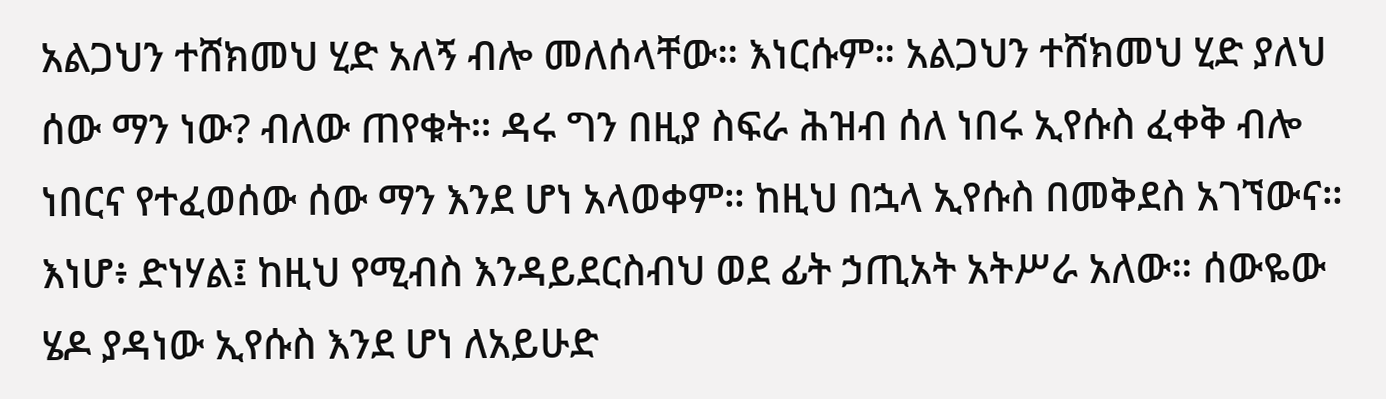አልጋህን ተሸክመህ ሂድ አለኝ ብሎ መለሰላቸው። እነርሱም። አልጋህን ተሸክመህ ሂድ ያለህ ሰው ማን ነው? ብለው ጠየቁት። ዳሩ ግን በዚያ ስፍራ ሕዝብ ሰለ ነበሩ ኢየሱስ ፈቀቅ ብሎ ነበርና የተፈወሰው ሰው ማን እንደ ሆነ አላወቀም። ከዚህ በኋላ ኢየሱስ በመቅደስ አገኘውና። እነሆ፥ ድነሃል፤ ከዚህ የሚብስ እንዳይደርስብህ ወደ ፊት ኃጢአት አትሥራ አለው። ሰውዬው ሄዶ ያዳነው ኢየሱስ እንደ ሆነ ለአይሁድ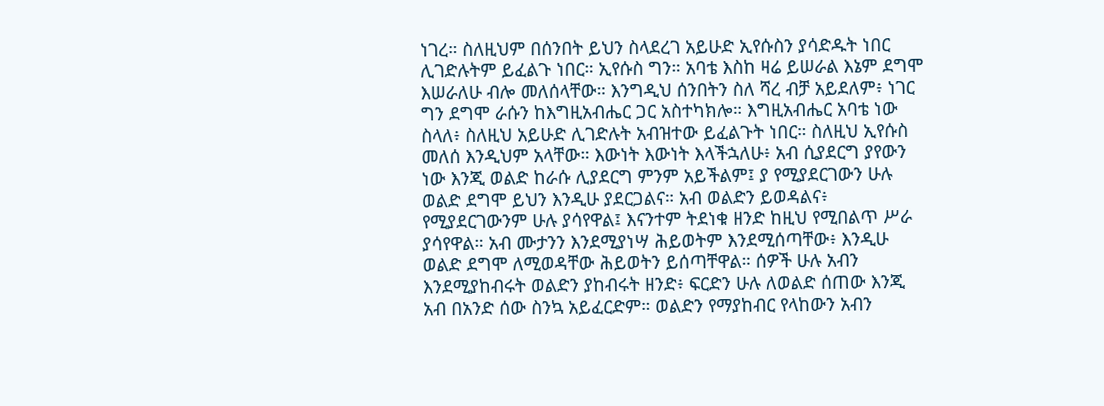ነገረ። ስለዚህም በሰንበት ይህን ስላደረገ አይሁድ ኢየሱስን ያሳድዱት ነበር ሊገድሉትም ይፈልጉ ነበር። ኢየሱስ ግን። አባቴ እስከ ዛሬ ይሠራል እኔም ደግሞ እሠራለሁ ብሎ መለሰላቸው። እንግዲህ ሰንበትን ስለ ሻረ ብቻ አይደለም፥ ነገር ግን ደግሞ ራሱን ከእግዚአብሔር ጋር አስተካክሎ። እግዚአብሔር አባቴ ነው ስላለ፥ ስለዚህ አይሁድ ሊገድሉት አብዝተው ይፈልጉት ነበር። ስለዚህ ኢየሱስ መለሰ እንዲህም አላቸው። እውነት እውነት እላችኋለሁ፥ አብ ሲያደርግ ያየውን ነው እንጂ ወልድ ከራሱ ሊያደርግ ምንም አይችልም፤ ያ የሚያደርገውን ሁሉ ወልድ ደግሞ ይህን እንዲሁ ያደርጋልና። አብ ወልድን ይወዳልና፥ የሚያደርገውንም ሁሉ ያሳየዋል፤ እናንተም ትደነቁ ዘንድ ከዚህ የሚበልጥ ሥራ ያሳየዋል። አብ ሙታንን እንደሚያነሣ ሕይወትም እንደሚሰጣቸው፥ እንዲሁ ወልድ ደግሞ ለሚወዳቸው ሕይወትን ይሰጣቸዋል። ሰዎች ሁሉ አብን እንደሚያከብሩት ወልድን ያከብሩት ዘንድ፥ ፍርድን ሁሉ ለወልድ ሰጠው እንጂ አብ በአንድ ሰው ስንኳ አይፈርድም። ወልድን የማያከብር የላከውን አብን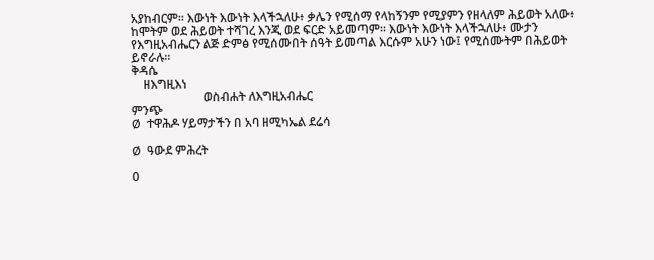አያከብርም። እውነት እውነት እላችኋለሁ፥ ቃሌን የሚሰማ የላከኝንም የሚያምን የዘላለም ሕይወት አለው፥ ከሞትም ወደ ሕይወት ተሻገረ እንጂ ወደ ፍርድ አይመጣም። እውነት እውነት እላችኋለሁ፥ ሙታን የእግዚአብሔርን ልጅ ድምፅ የሚሰሙበት ሰዓት ይመጣል እርሱም አሁን ነው፤ የሚሰሙትም በሕይወት ይኖራሉ።
ቅዳሴ
    ዘእግዚእነ
                        ወስብሐት ለእግዚአብሔር
ምንጭ
Ø  ተዋሕዶ ሃይማታችን በ አባ ዘሚካኤል ደሬሳ

Ø  ዓውደ ምሕረት

0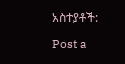አስተያቶች:

Post a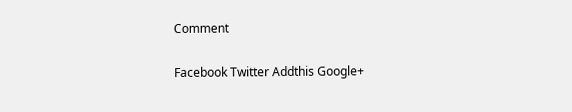Comment

Facebook Twitter Addthis Google+